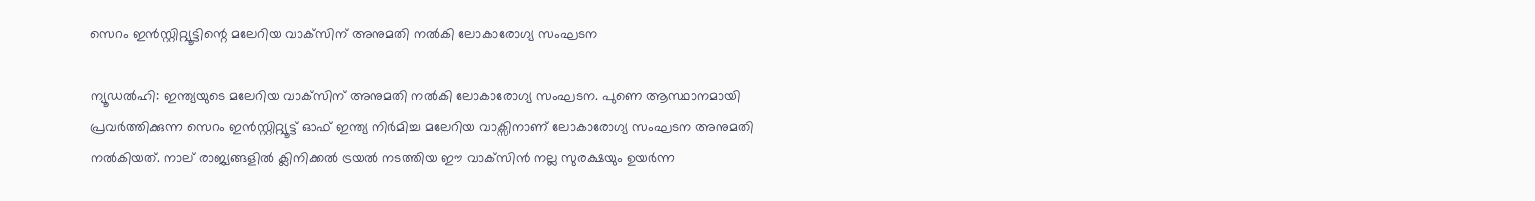സെറം ഇൻസ്റ്റിറ്റ്യൂട്ടിന്റെ മലേറിയ വാക്‌സിന് അനുമതി നൽകി ലോകാരോഗ്യ സംഘടന

ന്യൂഡൽഹി: ഇന്ത്യയുടെ മലേറിയ വാക്‌സിന് അനുമതി നൽകി ലോകാരോഗ്യ സംഘടന. പുണെ ആസ്ഥാനമായി പ്രവർത്തിക്കുന്ന സെറം ഇൻസ്റ്റിറ്റ്യൂട്ട് ഓഫ് ഇന്ത്യ നിർമിച്ച മലേറിയ വാക്സിനാണ് ലോകാരോഗ്യ സംഘടന അനുമതി നൽകിയത്. നാല് രാജ്യങ്ങളിൽ ക്ലിനിക്കൽ ട്രയൽ നടത്തിയ ഈ വാക്‌സിൻ നല്ല സുരക്ഷയും ഉയർന്ന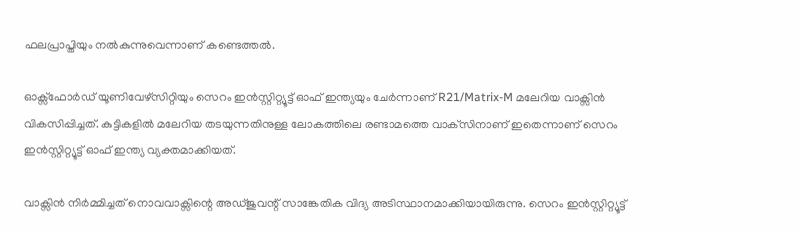ഫലപ്രാപ്തിയും നൽകുന്നുവെന്നാണ് കണ്ടെത്തൽ.

ഓക്സ്ഫോർഡ് യൂണിവേഴ്സിറ്റിയും സെറം ഇൻസ്റ്റിറ്റ്യൂട്ട് ഓഫ് ഇന്ത്യയും ചേർന്നാണ് R21/Matrix-M മലേറിയ വാക്സിൻ വികസിപ്പിച്ചത്. കുട്ടികളിൽ മലേറിയ തടയുന്നതിനുള്ള ലോകത്തിലെ രണ്ടാമത്തെ വാക്‌സിനാണ് ഇതെന്നാണ് സെറം ഇൻസ്റ്റിറ്റ്യൂട്ട് ഓഫ് ഇന്ത്യ വ്യക്തമാക്കിയത്.

വാക്സിൻ നിർമ്മിച്ചത് നൊവവാക്സിന്റെ അഡ്ജുവന്റ് സാങ്കേതിക വിദ്യ അടിസ്ഥാനമാക്കിയായിരുന്നു. സെറം ഇൻസ്റ്റിറ്റ്യൂട്ട്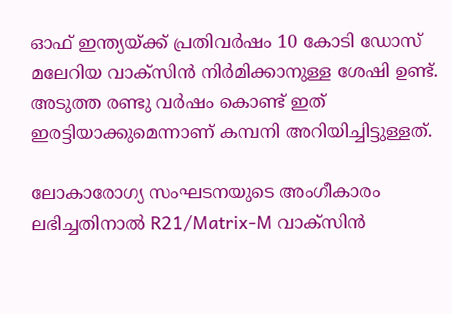ഓഫ് ഇന്ത്യയ്ക്ക് പ്രതിവർഷം 10 കോടി ഡോസ് മലേറിയ വാക്സിൻ നിർമിക്കാനുള്ള ശേഷി ഉണ്ട്. അടുത്ത രണ്ടു വർഷം കൊണ്ട് ഇത് ഇരട്ടിയാക്കുമെന്നാണ് കമ്പനി അറിയിച്ചിട്ടുള്ളത്.

ലോകാരോഗ്യ സംഘടനയുടെ അംഗീകാരം ലഭിച്ചതിനാൽ R21/Matrix-M വാക്‌സിൻ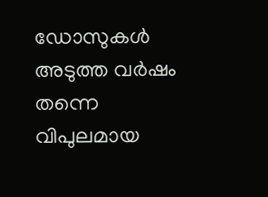ഡോസുകൾ അടുത്ത വർഷം തന്നെ വിപുലമായ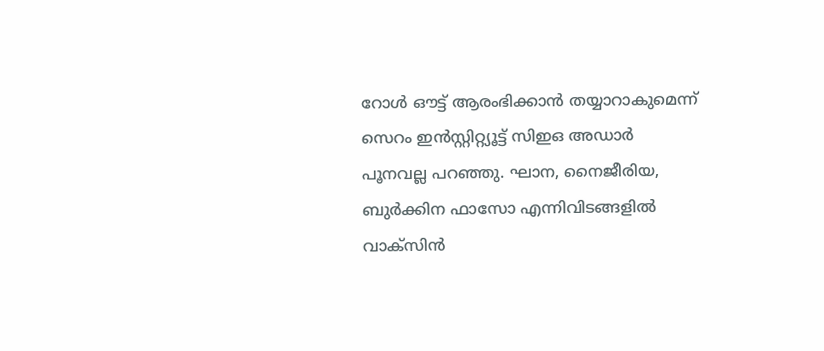റോൾ ഔട്ട് ആരംഭിക്കാൻ തയ്യാറാകുമെന്ന് സെറം ഇൻസ്റ്റിറ്റ്യൂട്ട് സിഇഒ അഡാർ പൂനവല്ല പറഞ്ഞു. ഘാന, നൈജീരിയ, ബുർക്കിന ഫാസോ എന്നിവിടങ്ങളിൽ വാക്‌സിൻ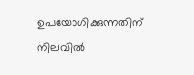ഉപയോഗിക്കുന്നതിന് നിലവിൽ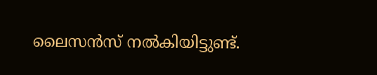ലൈസൻസ് നൽകിയിട്ടുണ്ട്.